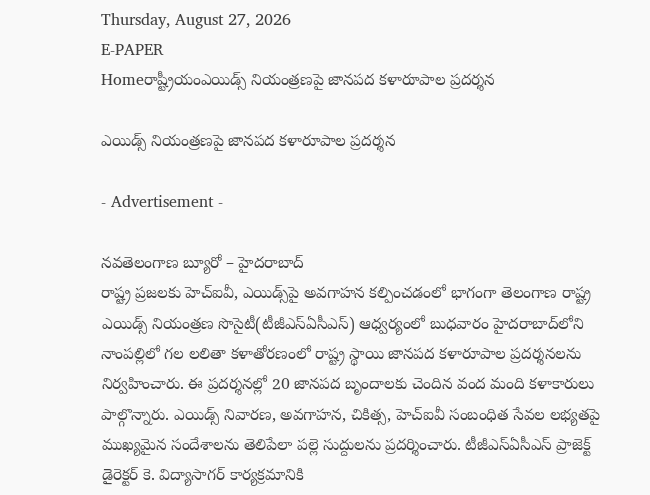Thursday, August 27, 2026
E-PAPER
Homeరాష్ట్రీయంఎయిడ్స్‌‌ నియంత్రణపై జానపద కళారూపాల ప్రదర్శన

ఎయిడ్స్‌‌ నియంత్రణపై జానపద కళారూపాల ప్రదర్శన

- Advertisement -

నవతెలంగాణ బ్యూరో – హైదరాబాద్‌
రాష్ట్ర ప్రజలకు ‌హెచ్‌ఐవీ, ఎయిడ్స్‌పై అవగాహన కల్పించడంలో భాగంగా తెలంగాణ రాష్ట్ర ఎయిడ్స్‌ ‌నియంత్రణ సొసైటీ(టీజీఎస్‌ఏసీఎస్‌) ఆధ్వర్యంలో బుధవారం హైదరాబాద్‌‌లోని నాంపల్లిలో గల లలితా కళాతోరణంలో రాష్ట్ర స్థాయి జానపద కళారూపాల ప్రదర్శనలను నిర్వహించారు. ఈ ప్రదర్శనల్లో 20 జానపద బృందాలకు చెందిన వంద మంది కళాకారులు పాల్గొన్నారు. ఎయిడ్స్ నివారణ, అవగాహన, చికిత్స, హెచ్ఐవీ సంబంధిత సేవల లభ్యతపై ముఖ్యమైన సందేశాలను తెలిపేలా పల్లె సుద్దులను ప్రదర్శించారు. టీజీఎస్ఏసీఎస్ ప్రాజెక్ట్ డైరెక్టర్ కె. విద్యాసాగర్ కార్యక్రమానికి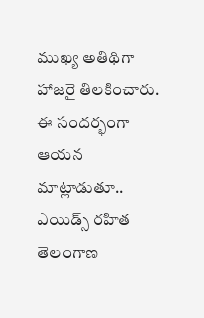ముఖ్య అతిథిగా హాజరై తిలకించారు. ఈ సందర్భంగా ఆయన మాట్లాడుతూ.. ఎయిడ్స్‌ ‌రహిత తెలంగాణ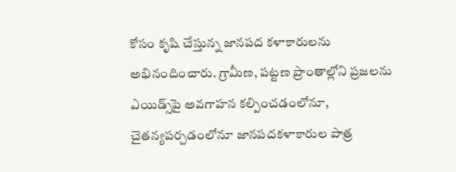కోసం కృషి చేస్తున్న జానపద కళాకారులను అభినందించారు. గ్రామీణ, పట్టణ ప్రాంతాల్లోని ప్రజలను ఎయిడ్స్‌‌పై అవగాహన కల్పించడంలోనూ, చైతన్యపర్చడంలోనూ జానపదకళాకారుల పాత్ర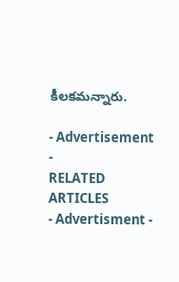కీలకమన్నారు.

- Advertisement -
RELATED ARTICLES
- Advertisment -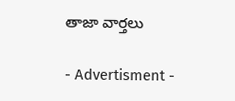తాజా వార్తలు

- Advertisment -